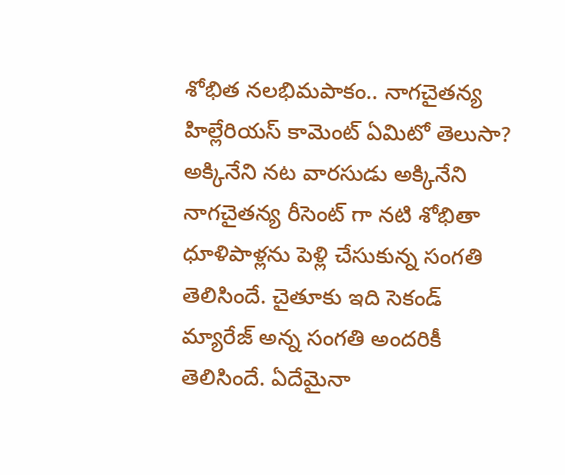శోభిత నలభిమపాకం.. నాగచైతన్య హిల్లేరియస్ కామెంట్ ఏమిటో తెలుసా?
అక్కినేని నట వారసుడు అక్కినేని నాగచైతన్య రీసెంట్ గా నటి శోభితా ధూళిపాళ్లను పెళ్లి చేసుకున్న సంగతి తెలిసిందే. చైతూకు ఇది సెకండ్ మ్యారేజ్ అన్న సంగతి అందరికీ తెలిసిందే. ఏదేమైనా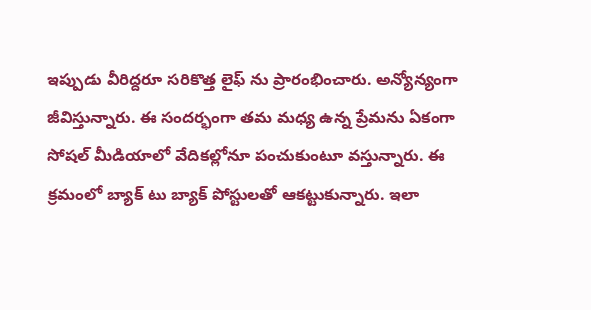ఇప్పుడు వీరిద్దరూ సరికొత్త లైఫ్ ను ప్రారంభించారు. అన్యోన్యంగా జీవిస్తున్నారు. ఈ సందర్భంగా తమ మధ్య ఉన్న ప్రేమను ఏకంగా సోషల్ మీడియాలో వేదికల్లోనూ పంచుకుంటూ వస్తున్నారు. ఈ క్రమంలో బ్యాక్ టు బ్యాక్ పోస్టులతో ఆకట్టుకున్నారు. ఇలా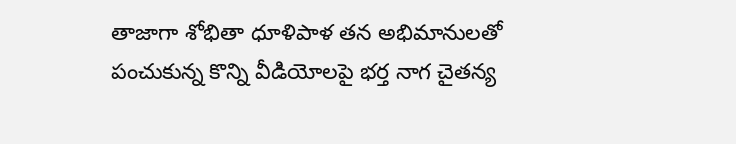తాజాగా శోభితా ధూళిపాళ తన అభిమానులతో పంచుకున్న కొన్ని వీడియోలపై భర్త నాగ చైతన్య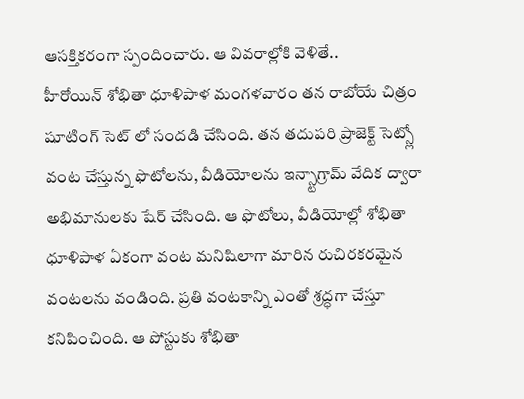ఆసక్తికరంగా స్పందించారు. ఆ వివరాల్లోకి వెళితే..
హీరోయిన్ శోభితా ధూళిపాళ మంగళవారం తన రాబోయే చిత్రం షూటింగ్ సెట్ లో సందడి చేసింది. తన తదుపరి ప్రాజెక్ట్ సెట్స్లో వంట చేస్తున్న ఫొటోలను, వీడియోలను ఇన్స్టాగ్రామ్ వేదిక ద్వారా అభిమానులకు షేర్ చేసింది. ఆ ఫొటోలు, వీడియోల్లో శోభితా ధూళిపాళ ఏకంగా వంట మనిషిలాగా మారిన రుచిరకరమైన వంటలను వండింది. ప్రతి వంటకాన్ని ఎంతో శ్రద్ధగా చేస్తూ కనిపించింది. ఆ పోస్టుకు శోభితా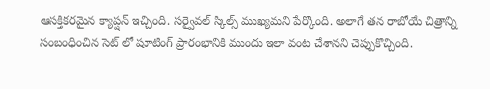ఆసక్తికరమైన క్యాప్షన్ ఇచ్చింది. సర్వైవల్ స్కిల్స్ ముఖ్యమని పేర్కొంది. అలాగే తన రాబోయే చిత్రాన్ని సంబంధించిన సెట్ లో షూటింగ్ ప్రారంభానికి ముందు ఇలా వంట చేశానని చెప్పుకొచ్చింది.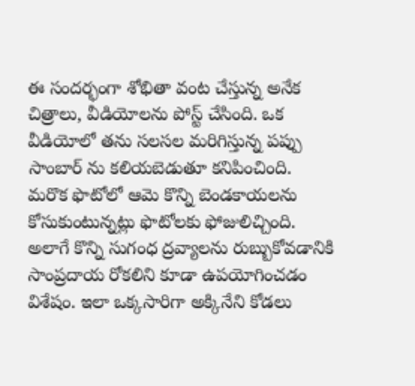ఈ సందర్భంగా శోభితా వంట చేస్తున్న అనేక చిత్రాలు, వీడియోలను పోస్ట్ చేసింది. ఒక వీడియోలో తను సలసల మరిగిస్తున్న పప్పు సాంబార్ ను కలియబెడుతూ కనిపించింది. మరొక ఫొటోలో ఆమె కొన్ని బెండకాయలను కోసుకుంటున్నట్లు ఫొటోలకు ఫోజులిచ్చింది. అలాగే కొన్ని సుగంధ ద్రవ్యాలను రుబ్బుకోవడానికి సాంప్రదాయ రోకలిని కూడా ఉపయోగించడం విశేషం. ఇలా ఒక్కసారిగా అక్కినేని కోడలు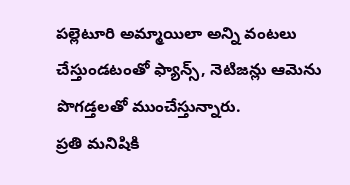పల్లెటూరి అమ్మాయిలా అన్ని వంటలు చేస్తుండటంతో ఫ్యాన్స్, నెటిజన్లు ఆమెను పొగడ్తలతో ముంచేస్తున్నారు.
ప్రతి మనిషికి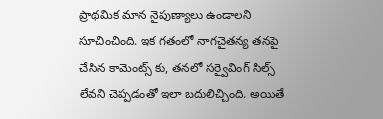ప్రాథమిక మాన నైపుణ్యాలు ఉండాలని సూచించింది. ఇక గతంలో నాగచైతన్య తనపై చేసిన కామెంట్స్ కు, తనలో సర్వైవింగ్ సిల్స్ లేవని చెప్పడంతో ఇలా బదులిచ్చింది. అయితే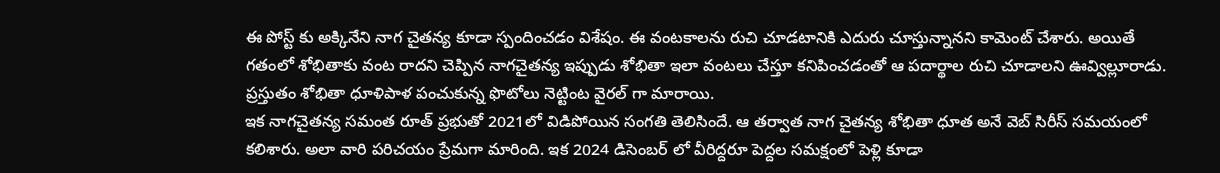ఈ పోస్ట్ కు అక్కినేని నాగ చైతన్య కూడా స్పందించడం విశేషం. ఈ వంటకాలను రుచి చూడటానికి ఎదురు చూస్తున్నానని కామెంట్ చేశారు. అయితే గతంలో శోభితాకు వంట రాదని చెప్పిన నాగచైతన్య ఇప్పుడు శోభితా ఇలా వంటలు చేస్తూ కనిపించడంతో ఆ పదార్థాల రుచి చూడాలని ఊవ్విల్లూరాడు. ప్రస్తుతం శోభితా ధూళిపాళ పంచుకున్న ఫొటోలు నెట్టింట వైరల్ గా మారాయి.
ఇక నాగచైతన్య సమంత రూత్ ప్రభుతో 2021లో విడిపోయిన సంగతి తెలిసిందే. ఆ తర్వాత నాగ చైతన్య శోభితా ధూత అనే వెబ్ సిరీస్ సమయంలో కలిశారు. అలా వారి పరిచయం ప్రేమగా మారింది. ఇక 2024 డిసెంబర్ లో వీరిద్దరూ పెద్దల సమక్షంలో పెళ్లి కూడా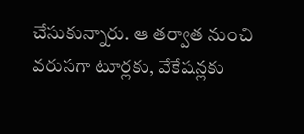చేసుకున్నారు. ఆ తర్వాత నుంచి వరుసగా టూర్లకు, వేకేషన్లకు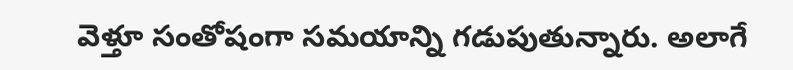వెళ్తూ సంతోషంగా సమయాన్ని గడుపుతున్నారు. అలాగే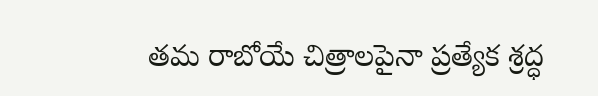తమ రాబోయే చిత్రాలపైనా ప్రత్యేక శ్రద్ధ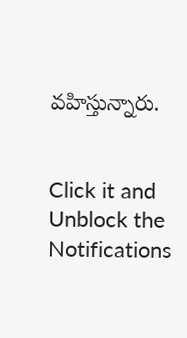వహిస్తున్నారు.


Click it and Unblock the Notifications